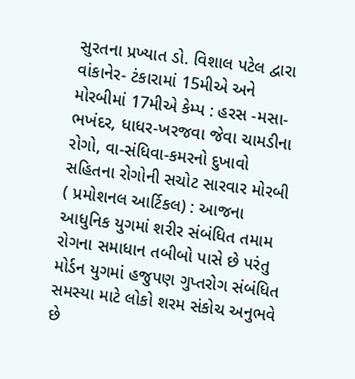સુરતના પ્રખ્યાત ડો. વિશાલ પટેલ દ્વારા વાંકાનેર- ટંકારામાં 15મીએ અને મોરબીમાં 17મીએ કેમ્પ : હરસ -મસા-ભખંદર, ધાધર-ખરજવા જેવા ચામડીના રોગો, વા-સંધિવા-કમરનો દુખાવો સહિતના રોગોની સચોટ સારવાર મોરબી ( પ્રમોશનલ આર્ટિકલ) : આજના આધુનિક યુગમાં શરીર સંબંધિત તમામ રોગના સમાધાન તબીબો પાસે છે પરંતુ મોર્ડન યુગમાં હજુપણ ગુપ્તરોગ સંબંધિત સમસ્યા માટે લોકો શરમ સંકોચ અનુભવે છે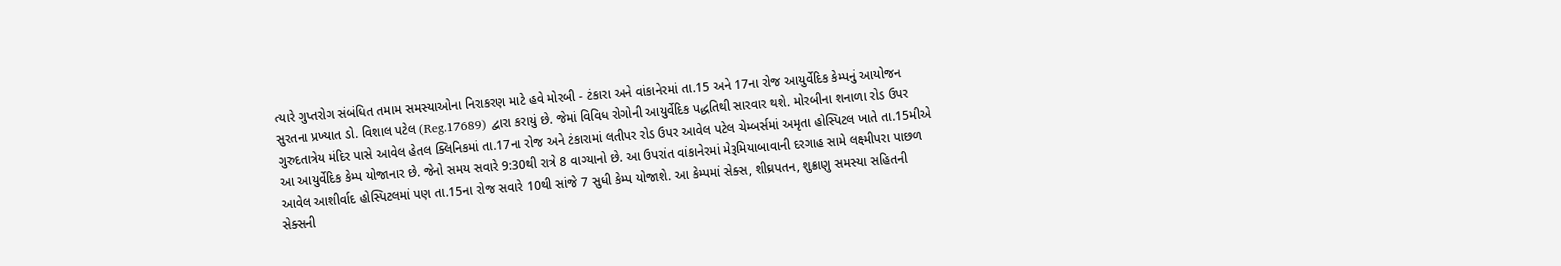ત્યારે ગુપ્તરોગ સંબંધિત તમામ સમસ્યાઓના નિરાકરણ માટે હવે મોરબી - ટંકારા અને વાંકાનેરમાં તા.15 અને 17ના રોજ આયુર્વેદિક કેમ્પનું આયોજન સુરતના પ્રખ્યાત ડો. વિશાલ પટેલ (Reg.17689) દ્વારા કરાયું છે. જેમાં વિવિધ રોગોની આયુર્વેદિક પદ્ધતિથી સારવાર થશે. મોરબીના શનાળા રોડ ઉપર ગુરુદતાત્રેય મંદિર પાસે આવેલ હેતલ ક્લિનિકમાં તા.17ના રોજ અને ટંકારામાં લતીપર રોડ ઉપર આવેલ પટેલ ચેમ્બર્સમાં અમૃતા હોસ્પિટલ ખાતે તા.15મીએ આ આયુર્વેદિક કેમ્પ યોજાનાર છે. જેનો સમય સવારે 9:30થી રાત્રે 8 વાગ્યાનો છે. આ ઉપરાંત વાંકાનેરમાં મેરૂમિયાબાવાની દરગાહ સામે લક્ષ્મીપરા પાછળ આવેલ આશીર્વાદ હોસ્પિટલમાં પણ તા.15ના રોજ સવારે 10થી સાંજે 7 સુધી કેમ્પ યોજાશે. આ કેમ્પમાં સેક્સ, શીઘ્રપતન, શુક્રાણુ સમસ્યા સહિતની સેક્સની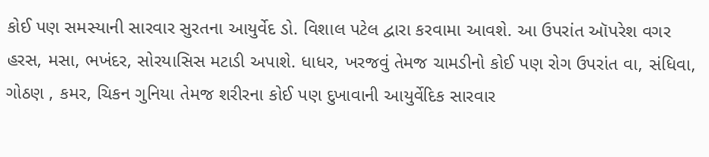કોઈ પણ સમસ્યાની સારવાર સુરતના આયુર્વેદ ડો. વિશાલ પટેલ દ્વારા કરવામા આવશે. આ ઉપરાંત ઑપરેશ વગર હરસ, મસા, ભખંદર, સોરયાસિસ મટાડી અપાશે. ધાધર, ખરજવું તેમજ ચામડીનો કોઈ પણ રોગ ઉપરાંત વા, સંધિવા, ગોઠણ , કમર, ચિકન ગુનિયા તેમજ શરીરના કોઈ પણ દુખાવાની આયુર્વેદિક સારવાર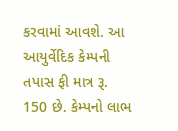કરવામાં આવશે. આ આયુર્વેદિક કેમ્પની તપાસ ફી માત્ર રૂ. 150 છે. કેમ્પનો લાભ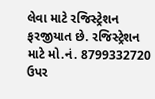લેવા માટે રજિસ્ટ્રેશન ફરજીયાત છે. રજિસ્ટ્રેશન માટે મો.નં. 8799332720 ઉપર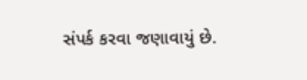સંપર્ક કરવા જણાવાયું છે.